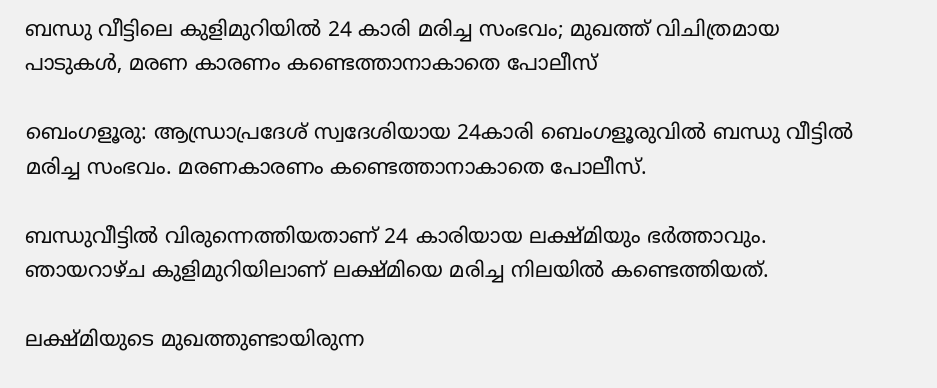ബന്ധു വീട്ടിലെ കുളിമുറിയിൽ 24 കാരി മരിച്ച സംഭവം; മുഖത്ത് വിചിത്രമായ പാടുകൾ, മരണ കാരണം കണ്ടെത്താനാകാതെ പോലീസ്

ബെംഗളൂരു: ആന്ധ്രാപ്രദേശ് സ്വദേശിയായ 24കാരി ബെംഗളൂരുവില്‍ ബന്ധു വീട്ടില്‍ മരിച്ച സംഭവം. മരണകാരണം കണ്ടെത്താനാകാതെ പോലീസ്.

ബന്ധുവീട്ടില്‍ വിരുന്നെത്തിയതാണ് 24 കാരിയായ ലക്ഷ്മിയും ഭർത്താവും. ഞായറാഴ്ച കുളിമുറിയിലാണ് ലക്ഷ്മിയെ മരിച്ച നിലയില്‍ കണ്ടെത്തിയത്.

ലക്ഷ്മിയുടെ മുഖത്തുണ്ടായിരുന്ന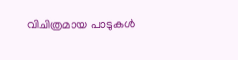വിചിത്രമായ പാടുകള്‍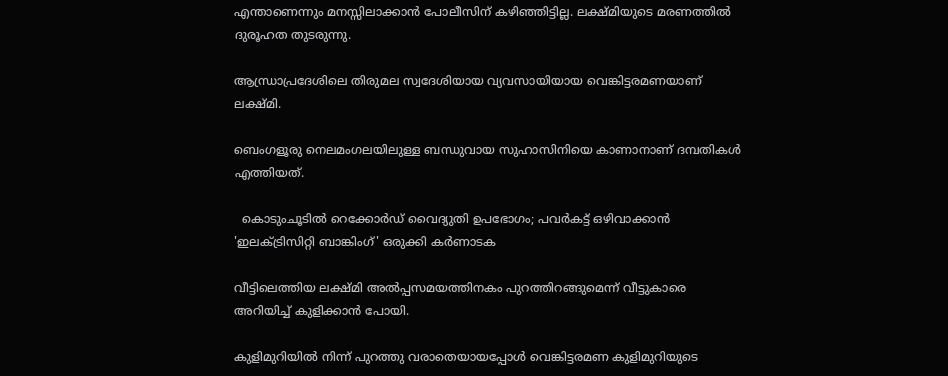എന്താണെന്നും മനസ്സിലാക്കാൻ പോലീസിന് കഴിഞ്ഞിട്ടില്ല. ലക്ഷ്മിയുടെ മരണത്തില്‍ ദുരൂഹത തുടരുന്നു.

ആന്ധ്രാപ്രദേശിലെ തിരുമല സ്വദേശിയായ വ്യവസായിയായ വെങ്കിട്ടരമണയാണ് ലക്ഷ്മി.

ബെംഗളൂരു നെലമംഗലയിലുള്ള ബന്ധുവായ സുഹാസിനിയെ കാണാനാണ് ദമ്പതികൾ എത്തിയത്.

  കൊടുംചൂടിൽ റെക്കോർഡ് വൈദ്യുതി ഉപഭോഗം; പവർകട്ട് ഒഴിവാക്കാൻ 'ഇലക്ട്രിസിറ്റി ബാങ്കിംഗ്' ഒരുക്കി കർണാടക

വീട്ടിലെത്തിയ ലക്ഷ്മി അല്‍പ്പസമയത്തിനകം പുറത്തിറങ്ങുമെന്ന് വീട്ടുകാരെ അറിയിച്ച്‌ കുളിക്കാൻ പോയി.

കുളിമുറിയില്‍ നിന്ന് പുറത്തു വരാതെയായപ്പോള്‍ വെങ്കിട്ടരമണ കുളിമുറിയുടെ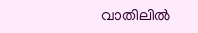വാതിലില്‍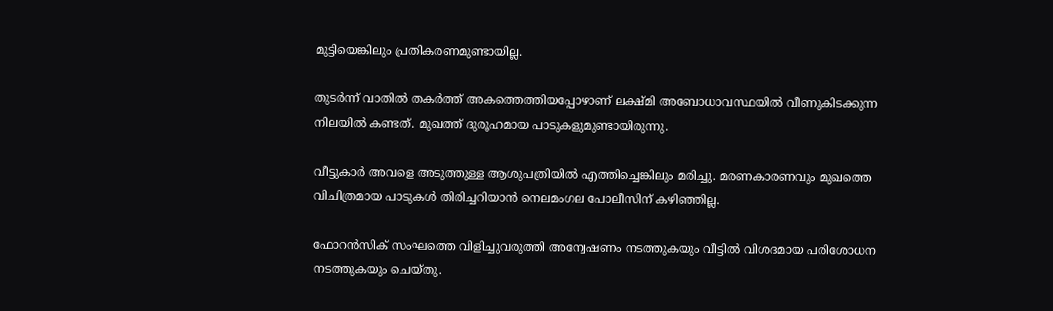മുട്ടിയെങ്കിലും പ്രതികരണമുണ്ടായില്ല.

തുടർന്ന് വാതില്‍ തകർത്ത് അകത്തെത്തിയപ്പോഴാണ് ലക്ഷ്മി അബോധാവസ്ഥയില്‍ വീണുകിടക്കുന്ന നിലയില്‍ കണ്ടത്. മുഖത്ത് ദുരൂഹമായ പാടുകളുമുണ്ടായിരുന്നു.

വീട്ടുകാർ അവളെ അടുത്തുള്ള ആശുപത്രിയില്‍ എത്തിച്ചെങ്കിലും മരിച്ചു. മരണകാരണവും മുഖത്തെ വിചിത്രമായ പാടുകള്‍ തിരിച്ചറിയാൻ നെലമംഗല പോലീസിന് കഴിഞ്ഞില്ല.

ഫോറൻസിക് സംഘത്തെ വിളിച്ചുവരുത്തി അന്വേഷണം നടത്തുകയും വീട്ടില്‍ വിശദമായ പരിശോധന നടത്തുകയും ചെയ്തു.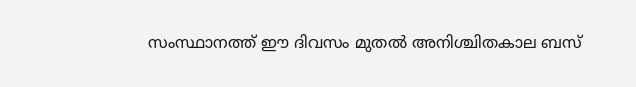സംസ്ഥാനത്ത് ഈ ദിവസം മുതൽ അനിശ്ചിതകാല ബസ്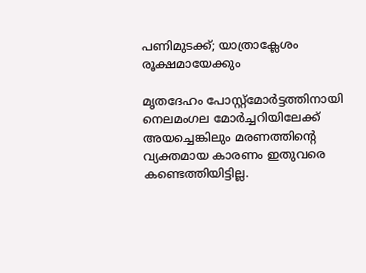പണിമുടക്ക്; യാത്രാക്ലേശം രൂക്ഷമായേക്കും

മൃതദേഹം പോസ്റ്റ്‌മോർട്ടത്തിനായി നെലമംഗല മോർച്ചറിയിലേക്ക് അയച്ചെങ്കിലും മരണത്തിൻ്റെ വ്യക്തമായ കാരണം ഇതുവരെ കണ്ടെത്തിയിട്ടില്ല.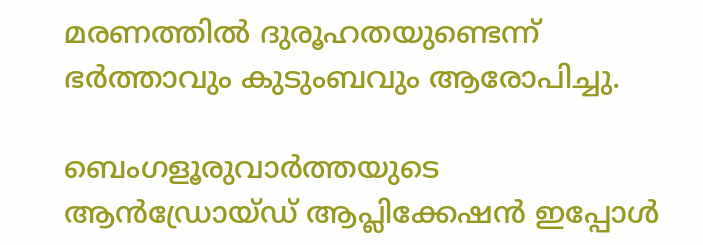മരണത്തില്‍ ദുരൂഹതയുണ്ടെന്ന് ഭർത്താവും കുടുംബവും ആരോപിച്ചു.

ബെംഗളൂരുവാർത്തയുടെ ആൻഡ്രോയ്ഡ് ആപ്ലിക്കേഷൻ ഇപ്പോൾ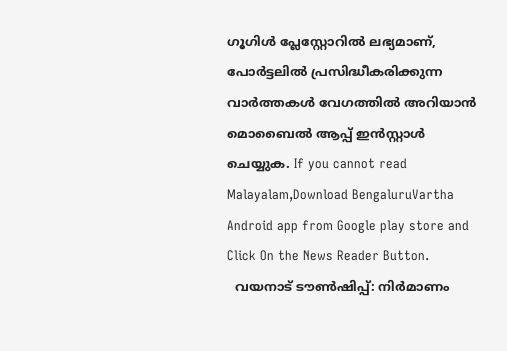ഗൂഗിൾ പ്ലേസ്റ്റോറിൽ ലഭ്യമാണ്, പോർട്ടലിൽ പ്രസിദ്ധീകരിക്കുന്ന വാർത്തകൾ വേഗത്തിൽ അറിയാൻ മൊബൈൽ ആപ്പ് ഇൻസ്റ്റാൾ ചെയ്യുക. If you cannot read Malayalam,Download BengaluruVartha Android app from Google play store and Click On the News Reader Button.
  വയനാട് ടൗണ്‍ഷിപ്പ്: നിര്‍മാണം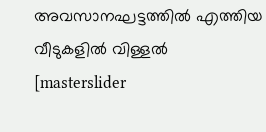അവസാനഘട്ടത്തില്‍ എത്തിയ വീടുകളില്‍ വിള്ളല്‍
[masterslider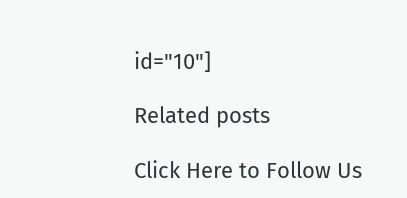id="10"]

Related posts

Click Here to Follow Us